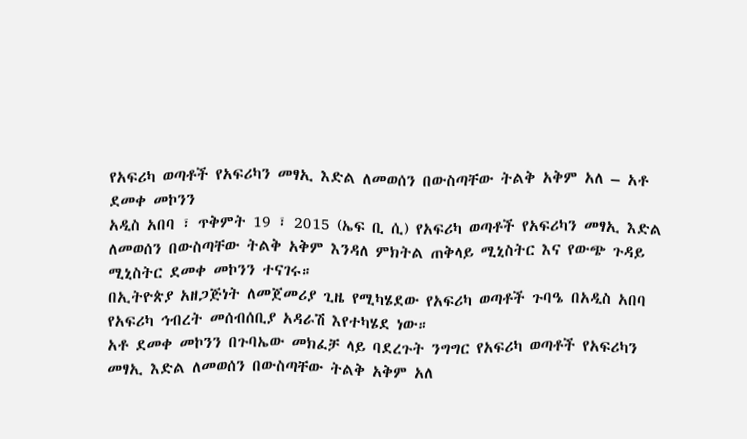የአፍሪካ ወጣቶች የአፍሪካን መፃኢ እድል ለመወሰን በውስጣቸው ትልቅ አቅም አለ – አቶ ደመቀ መኮንን
አዲስ አበባ ፣ ጥቅምት 19 ፣ 2015 (ኤፍ ቢ ሲ) የአፍሪካ ወጣቶች የአፍሪካን መፃኢ እድል ለመወሰን በውስጣቸው ትልቅ አቅም እንዳለ ምክትል ጠቅላይ ሚኒስትር እና የውጭ ጉዳይ ሚኒስትር ደመቀ መኮንን ተናገሩ።
በኢትዮጵያ አዘጋጅነት ለመጀመሪያ ጊዜ የሚካሄደው የአፍሪካ ወጣቶች ጉባዔ በአዲስ አበባ የአፍሪካ ኅብረት መሰብሰቢያ አዳራሽ እየተካሄደ ነው።
አቶ ደመቀ መኮንን በጉባኤው መክፈቻ ላይ ባደረጉት ንግግር የአፍሪካ ወጣቶች የአፍሪካን መፃኢ እድል ለመወሰን በውስጣቸው ትልቅ አቅም አለ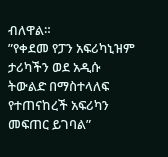ብለዋል።
”የቀደመ የፓን አፍሪካኒዝም ታሪካችን ወደ አዲሱ ትውልድ በማስተላለፍ የተጠናከረች አፍሪካን መፍጠር ይገባል”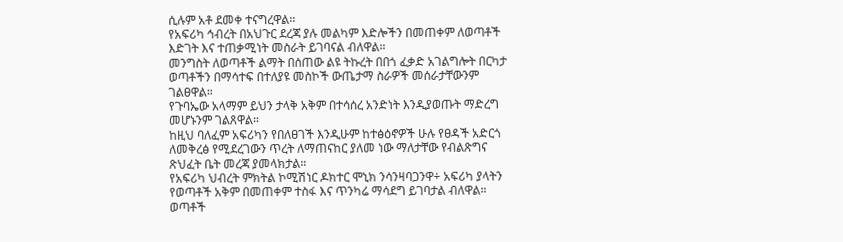ሲሉም አቶ ደመቀ ተናግረዋል፡፡
የአፍሪካ ኅብረት በአህጉር ደረጃ ያሉ መልካም እድሎችን በመጠቀም ለወጣቶች እድገት እና ተጠቃሚነት መስራት ይገባናል ብለዋል።
መንግስት ለወጣቶች ልማት በሰጠው ልዩ ትኩረት በበጎ ፈቃድ አገልግሎት በርካታ ወጣቶችን በማሳተፍ በተለያዩ መስኮች ውጤታማ ስራዎች መሰራታቸውንም ገልፀዋል።
የጉባኤው አላማም ይህን ታላቅ አቅም በተሳሰረ አንድነት እንዲያወጡት ማድረግ መሆኑንም ገልጸዋል።
ከዚህ ባለፈም አፍሪካን የበለፀገች እንዲሁም ከተፅዕኖዎች ሁሉ የፀዳች አድርጎ ለመቅረፅ የሚደረገውን ጥረት ለማጠናከር ያለመ ነው ማለታቸው የብልጽግና ጽህፈት ቤት መረጃ ያመላክታል።
የአፍሪካ ህብረት ምክትል ኮሚሽነር ዶክተር ሞኒክ ንሳንዛባጋንዋ÷ አፍሪካ ያላትን የወጣቶች አቅም በመጠቀም ተስፋ እና ጥንካሬ ማሳደግ ይገባታል ብለዋል።
ወጣቶች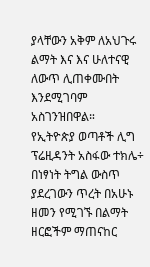ያላቸውን አቅም ለአህጉሩ ልማት እና እና ሁለተናዊ ለውጥ ሊጠቀሙበት እንደሚገባም አስገንዝበዋል።
የኢትዮጵያ ወጣቶች ሊግ ፕሬዚዳንት አስፋው ተክሌ÷ በነፃነት ትግል ውስጥ ያደረገውን ጥረት በአሁኑ ዘመን የሚገኙ በልማት ዘርፎችም ማጠናከር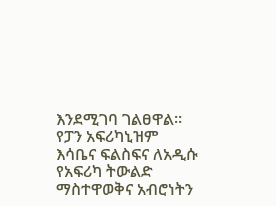እንደሚገባ ገልፀዋል።
የፓን አፍሪካኒዝም እሳቤና ፍልስፍና ለአዲሱ የአፍሪካ ትውልድ ማስተዋወቅና አብሮነትን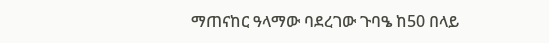ማጠናከር ዓላማው ባደረገው ጉባዔ ከ50 በላይ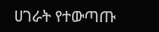ሀገራት የተውጣጡ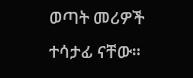ወጣት መሪዎች ተሳታፊ ናቸው።